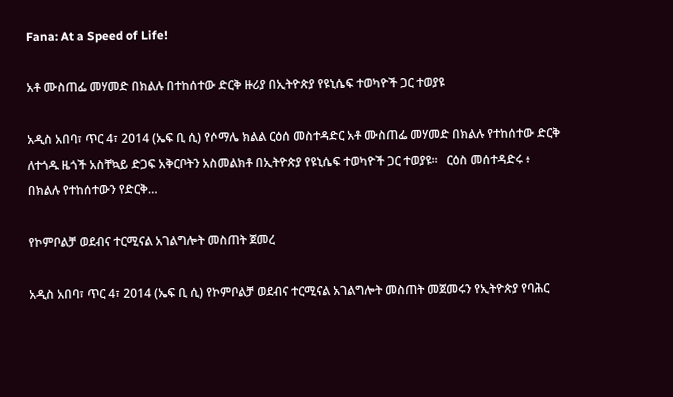Fana: At a Speed of Life!

አቶ ሙስጠፌ መሃመድ በክልሉ በተከሰተው ድርቅ ዙሪያ በኢትዮጵያ የዩኒሴፍ ተወካዮች ጋር ተወያዩ

አዲስ አበባ፣ ጥር 4፣ 2014 (ኤፍ ቢ ሲ) የሶማሌ ክልል ርዕሰ መስተዳድር አቶ ሙስጠፌ መሃመድ በክልሉ የተከሰተው ድርቅ ለተጎዱ ዜጎች አስቸኳይ ድጋፍ አቅርቦትን አስመልክቶ በኢትዮጵያ የዩኒሴፍ ተወካዮች ጋር ተወያዩ፡፡   ርዕስ መሰተዳድሩ ፥ በክልሉ የተከሰተውን የድርቅ…

የኮምቦልቻ ወደብና ተርሚናል አገልግሎት መስጠት ጀመረ

አዲስ አበባ፣ ጥር 4፣ 2014 (ኤፍ ቢ ሲ) የኮምቦልቻ ወደብና ተርሚናል አገልግሎት መስጠት መጀመሩን የኢትዮጵያ የባሕር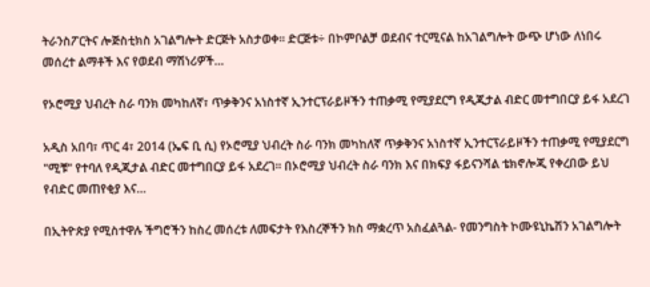ትራንስፖርትና ሎጅስቲክስ አገልግሎት ድርጅት አስታወቀ፡፡ ድርጅቱ÷ በኮምቦልቻ ወደብና ተርሚናል ከአገልግሎት ውጭ ሆነው ለነበሩ መሰረተ ልማቶች እና የወደብ ማሽነሪዎች…

የኦሮሚያ ህብረት ስራ ባንክ መካከለኛ፣ ጥቃቅንና አነስተኛ ኢንተርፕራይዞችን ተጠቃሚ የሚያደርግ የዲጂታል ብድር መተግበርያ ይፋ አደረገ

አዲስ አበባ፣ ጥር 4፣ 2014 (ኤፍ ቢ ሲ) የኦሮሚያ ህብረት ስራ ባንክ መካከለኛ ጥቃቅንና አነስተኛ ኢንተርፕራይዞችን ተጠቃሚ የሚያደርግ "ሚቹ" የተባለ የዲጂታል ብድር መተግበርያ ይፋ አደረገ። በኦሮሚያ ህብረት ስራ ባንክ እና በክፍያ ፋይናንሻል ቴክኖሎጂ የቀረበው ይህ የብድር መጠየቂያ እና…

በኢትዮጵያ የሚስተዋሉ ችግሮችን ከስረ መሰረቱ ለመፍታት የእስረኞችን ክስ ማቋረጥ አስፈልጓል- የመንግስት ኮሙዩኒኬሽን አገልግሎት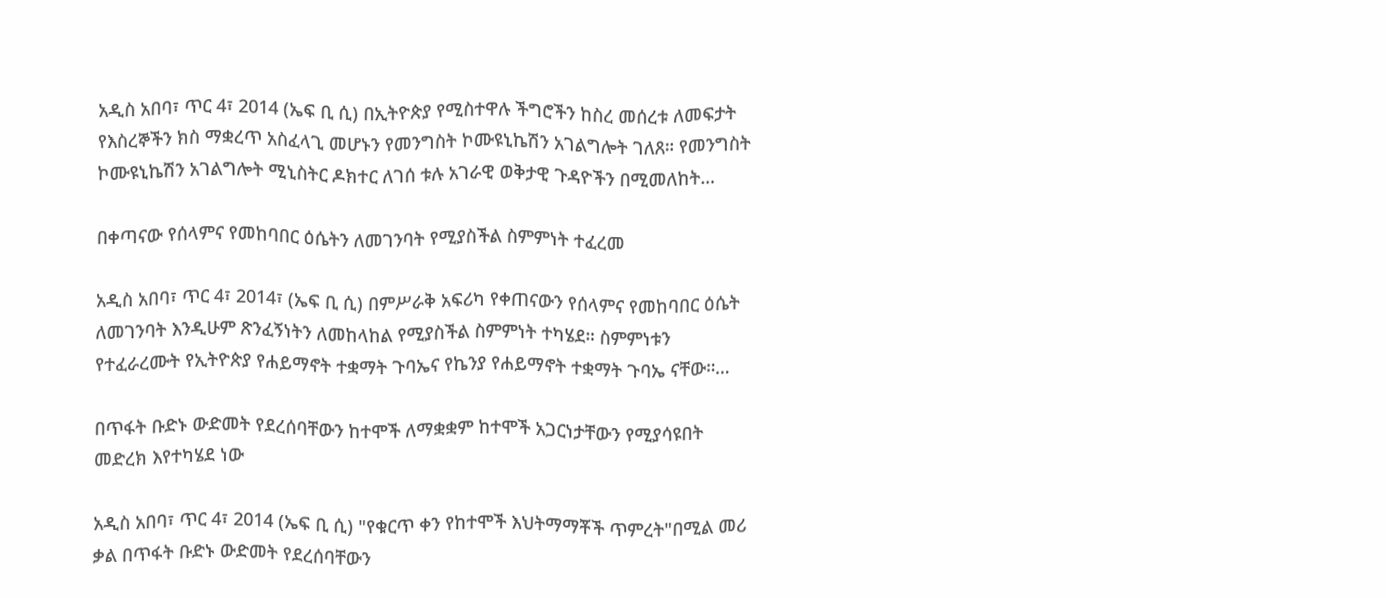አዲስ አበባ፣ ጥር 4፣ 2014 (ኤፍ ቢ ሲ) በኢትዮጵያ የሚስተዋሉ ችግሮችን ከስረ መሰረቱ ለመፍታት የእስረኞችን ክስ ማቋረጥ አስፈላጊ መሆኑን የመንግስት ኮሙዩኒኬሽን አገልግሎት ገለጸ። የመንግስት ኮሙዩኒኬሽን አገልግሎት ሚኒስትር ዶክተር ለገሰ ቱሉ አገራዊ ወቅታዊ ጉዳዮችን በሚመለከት…

በቀጣናው የሰላምና የመከባበር ዕሴትን ለመገንባት የሚያስችል ስምምነት ተፈረመ

አዲስ አበባ፣ ጥር 4፣ 2014፣ (ኤፍ ቢ ሲ) በምሥራቅ አፍሪካ የቀጠናውን የሰላምና የመከባበር ዕሴት ለመገንባት እንዲሁም ጽንፈኝነትን ለመከላከል የሚያስችል ስምምነት ተካሄደ። ስምምነቱን የተፈራረሙት የኢትዮጵያ የሐይማኖት ተቋማት ጉባኤና የኬንያ የሐይማኖት ተቋማት ጉባኤ ናቸው።…

በጥፋት ቡድኑ ውድመት የደረሰባቸውን ከተሞች ለማቋቋም ከተሞች አጋርነታቸውን የሚያሳዩበት መድረክ እየተካሄደ ነው

አዲስ አበባ፣ ጥር 4፣ 2014 (ኤፍ ቢ ሲ) "የቁርጥ ቀን የከተሞች እህትማማቾች ጥምረት"በሚል መሪ ቃል በጥፋት ቡድኑ ውድመት የደረሰባቸውን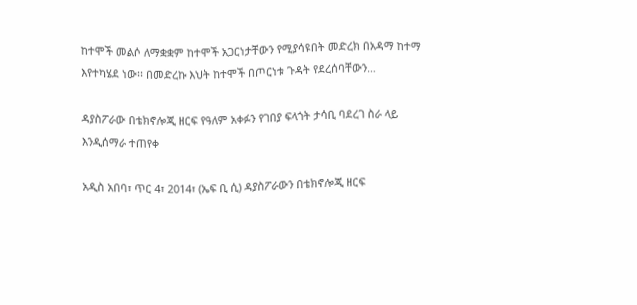ከተሞች መልሶ ለማቋቋም ከተሞች አጋርነታቸውን የሚያሳዩበት መድረክ በአዳማ ከተማ እየተካሄደ ነው፡፡ በመድረኩ እህት ከተሞች በጦርነቱ ጉዳት የደረሰባቸውን…

ዳያስፖራው በቴክኖሎጂ ዘርፍ የዓለም አቀፉን የገበያ ፍላጎት ታሳቢ ባደረገ ስራ ላይ እንዲሰማራ ተጠየቀ

አዲስ አበባ፣ ጥር 4፣ 2014፣ (ኤፍ ቢ ሲ) ዳያስፖራውን በቴክኖሎጂ ዘርፍ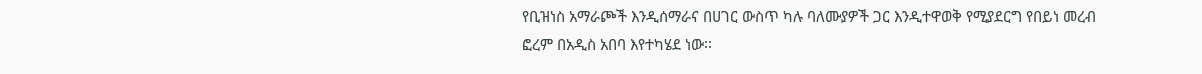የቢዝነስ አማራጮች እንዲሰማራና በሀገር ውስጥ ካሉ ባለሙያዎች ጋር እንዲተዋወቅ የሚያደርግ የበይነ መረብ ፎረም በአዲስ አበባ እየተካሄደ ነው፡፡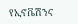የኢኖቬሽንና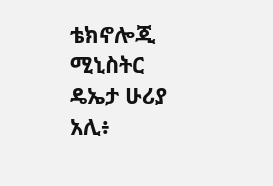ቴክኖሎጂ ሚኒስትር ዴኤታ ሁሪያ አሊ፥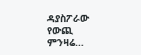ዳያስፖራው የውጪ ምንዛሬ…